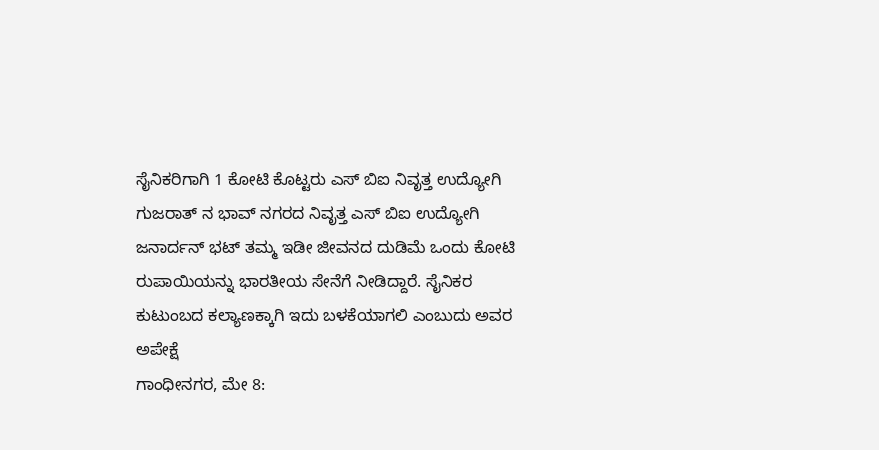ಸೈನಿಕರಿಗಾಗಿ 1 ಕೋಟಿ ಕೊಟ್ಟರು ಎಸ್ ಬಿಐ ನಿವೃತ್ತ ಉದ್ಯೋಗಿ
ಗುಜರಾತ್ ನ ಭಾವ್ ನಗರದ ನಿವೃತ್ತ ಎಸ್ ಬಿಐ ಉದ್ಯೋಗಿ ಜನಾರ್ದನ್ ಭಟ್ ತಮ್ಮ ಇಡೀ ಜೀವನದ ದುಡಿಮೆ ಒಂದು ಕೋಟಿ ರುಪಾಯಿಯನ್ನು ಭಾರತೀಯ ಸೇನೆಗೆ ನೀಡಿದ್ದಾರೆ. ಸೈನಿಕರ ಕುಟುಂಬದ ಕಲ್ಯಾಣಕ್ಕಾಗಿ ಇದು ಬಳಕೆಯಾಗಲಿ ಎಂಬುದು ಅವರ ಅಪೇಕ್ಷೆ
ಗಾಂಧೀನಗರ, ಮೇ 8: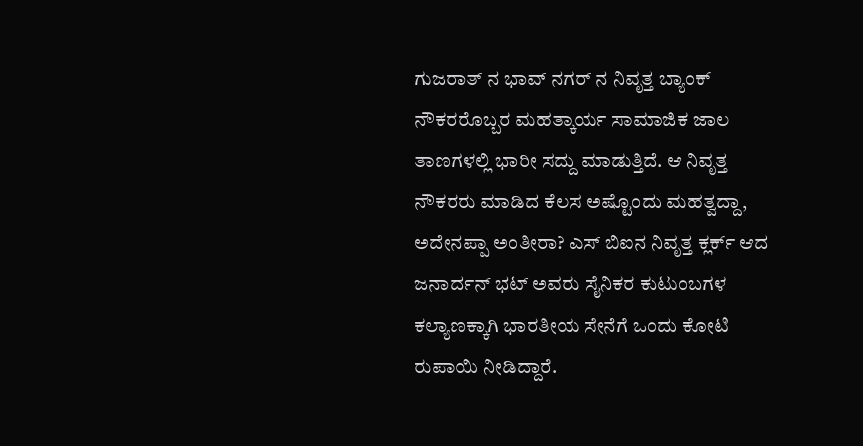ಗುಜರಾತ್ ನ ಭಾವ್ ನಗರ್ ನ ನಿವೃತ್ತ ಬ್ಯಾಂಕ್ ನೌಕರರೊಬ್ಬರ ಮಹತ್ಕಾರ್ಯ ಸಾಮಾಜಿಕ ಜಾಲ ತಾಣಗಳಲ್ಲಿ ಭಾರೀ ಸದ್ದು ಮಾಡುತ್ತಿದೆ. ಆ ನಿವೃತ್ತ ನೌಕರರು ಮಾಡಿದ ಕೆಲಸ ಅಷ್ಟೊಂದು ಮಹತ್ವದ್ದಾ, ಅದೇನಪ್ಪಾ ಅಂತೀರಾ? ಎಸ್ ಬಿಐನ ನಿವೃತ್ತ ಕ್ಲರ್ಕ್ ಆದ ಜನಾರ್ದನ್ ಭಟ್ ಅವರು ಸೈನಿಕರ ಕುಟುಂಬಗಳ ಕಲ್ಯಾಣಕ್ಕಾಗಿ ಭಾರತೀಯ ಸೇನೆಗೆ ಒಂದು ಕೋಟಿ ರುಪಾಯಿ ನೀಡಿದ್ದಾರೆ.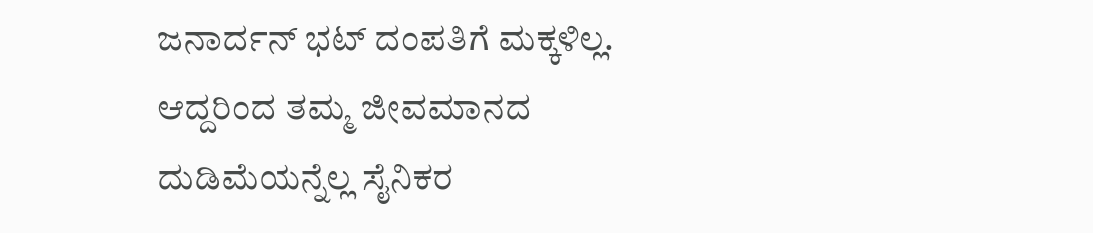ಜನಾರ್ದನ್ ಭಟ್ ದಂಪತಿಗೆ ಮಕ್ಕಳಿಲ್ಲ. ಆದ್ದರಿಂದ ತಮ್ಮ ಜೀವಮಾನದ ದುಡಿಮೆಯನ್ನೆಲ್ಲ ಸೈನಿಕರ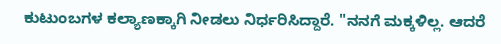ಕುಟುಂಬಗಳ ಕಲ್ಯಾಣಕ್ಕಾಗಿ ನೀಡಲು ನಿರ್ಧರಿಸಿದ್ದಾರೆ. "ನನಗೆ ಮಕ್ಕಳಿಲ್ಲ. ಆದರೆ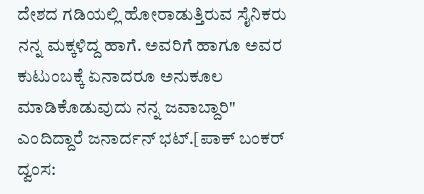ದೇಶದ ಗಡಿಯಲ್ಲಿ ಹೋರಾಡುತ್ತಿರುವ ಸೈನಿಕರು ನನ್ನ ಮಕ್ಕಳಿದ್ದ ಹಾಗೆ. ಅವರಿಗೆ ಹಾಗೂ ಅವರ ಕುಟುಂಬಕ್ಕೆ ಏನಾದರೂ ಅನುಕೂಲ ಮಾಡಿಕೊಡುವುದು ನನ್ನ ಜವಾಬ್ದಾರಿ" ಎಂದಿದ್ದಾರೆ ಜನಾರ್ದನ್ ಭಟ್.[ಪಾಕ್ ಬಂಕರ್ ದ್ವಂಸ: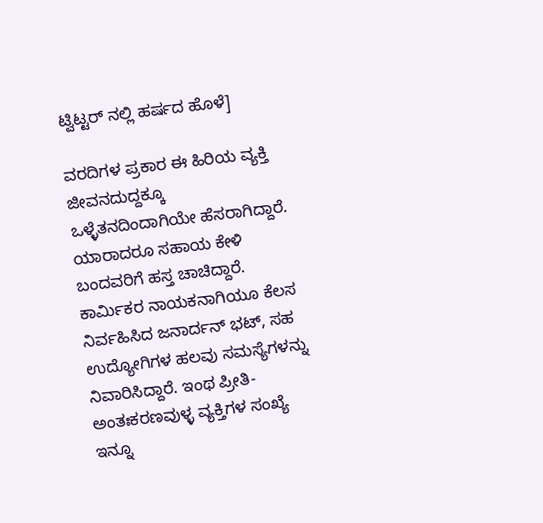ಟ್ವಿಟ್ಟರ್ ನಲ್ಲಿ ಹರ್ಷದ ಹೊಳೆ]

ವರದಿಗಳ ಪ್ರಕಾರ ಈ ಹಿರಿಯ ವ್ಯಕ್ತಿ ಜೀವನದುದ್ದಕ್ಕೂ ಒಳ್ಳೆತನದಿಂದಾಗಿಯೇ ಹೆಸರಾಗಿದ್ದಾರೆ. ಯಾರಾದರೂ ಸಹಾಯ ಕೇಳಿ ಬಂದವರಿಗೆ ಹಸ್ತ ಚಾಚಿದ್ದಾರೆ. ಕಾರ್ಮಿಕರ ನಾಯಕನಾಗಿಯೂ ಕೆಲಸ ನಿರ್ವಹಿಸಿದ ಜನಾರ್ದನ್ ಭಟ್, ಸಹ ಉದ್ಯೋಗಿಗಳ ಹಲವು ಸಮಸ್ಯೆಗಳನ್ನು ನಿವಾರಿಸಿದ್ದಾರೆ. ಇಂಥ ಪ್ರೀತಿ-ಅಂತಃಕರಣವುಳ್ಳ ವ್ಯಕ್ತಿಗಳ ಸಂಖ್ಯೆ ಇನ್ನೂ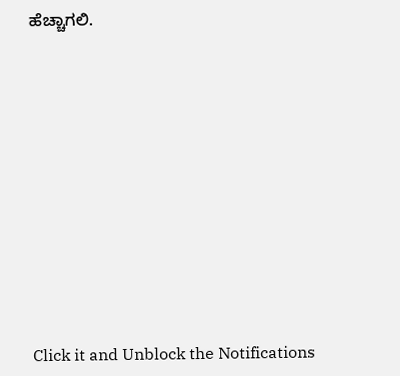ಹೆಚ್ಚಾಗಲಿ.












Click it and Unblock the Notifications